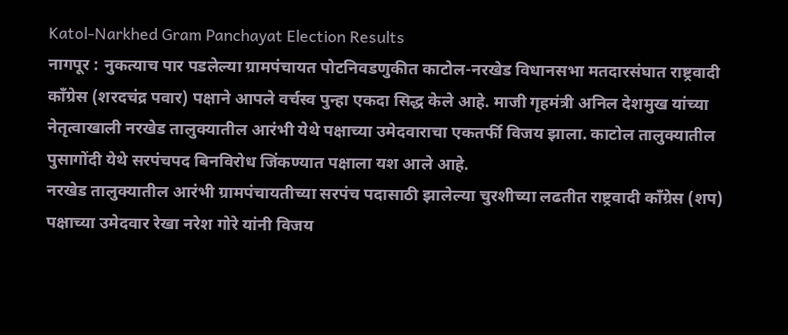Katol-Narkhed Gram Panchayat Election Results
नागपूर : नुकत्याच पार पडलेल्या ग्रामपंचायत पोटनिवडणुकीत काटोल-नरखेड विधानसभा मतदारसंघात राष्ट्रवादी काँग्रेस (शरदचंद्र पवार) पक्षाने आपले वर्चस्व पुन्हा एकदा सिद्ध केले आहे. माजी गृहमंत्री अनिल देशमुख यांच्या नेतृत्वाखाली नरखेड तालुक्यातील आरंभी येथे पक्षाच्या उमेदवाराचा एकतर्फी विजय झाला. काटोल तालुक्यातील पुसागोंदी येथे सरपंचपद बिनविरोध जिंकण्यात पक्षाला यश आले आहे.
नरखेड तालुक्यातील आरंभी ग्रामपंचायतीच्या सरपंच पदासाठी झालेल्या चुरशीच्या लढतीत राष्ट्रवादी काँग्रेस (शप) पक्षाच्या उमेदवार रेखा नरेश गोरे यांनी विजय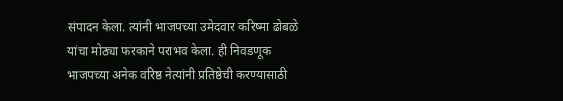संपादन केला. त्यांनी भाजपच्या उमेदवार करिष्मा ढोबळे यांचा मोठ्या फरकाने पराभव केला. ही निवडणूक भाजपच्या अनेक वरिष्ठ नेत्यांनी प्रतिष्ठेची करण्यासाठी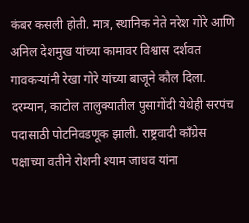कंबर कसली होती. मात्र, स्थानिक नेते नरेश गोरे आणि अनिल देशमुख यांच्या कामावर विश्वास दर्शवत गावकऱ्यांनी रेखा गोरे यांच्या बाजूने कौल दिला.
दरम्यान, काटोल तालुक्यातील पुसागोंदी येथेही सरपंच पदासाठी पोटनिवडणूक झाली. राष्ट्रवादी काँग्रेस पक्षाच्या वतीने रोशनी श्याम जाधव यांना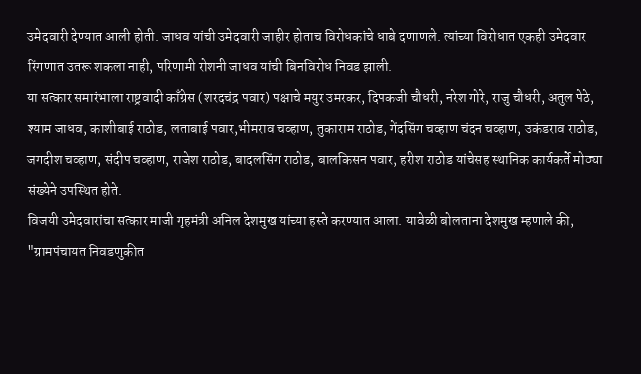उमेदवारी देण्यात आली होती. जाधव यांची उमेदवारी जाहीर होताच विरोधकांचे धाबे दणाणले. त्यांच्या विरोधात एकही उमेदवार रिंगणात उतरू शकला नाही, परिणामी रोशनी जाधव यांची बिनविरोध निवड झाली.
या सत्कार समारंभाला राष्ट्रवादी काँग्रेस (शरदचंद्र पवार) पक्षाचे मयुर उमरकर, दिपकजी चौधरी, नरेश गोरे, राजु चौधरी, अतुल पेठे, श्याम जाधव, काशीबाई राठोड, लताबाई पवार,भीमराव चव्हाण, तुकाराम राठोड, गेंदसिंग चव्हाण चंदन चव्हाण, उकंडराव राठोड, जगदीश चव्हाण, संदीप चव्हाण, राजेश राठोड, बादलसिंग राठोड, बालकिसन पवार, हरीश राठोड यांचेसह स्थानिक कार्यकर्ते मोठ्या संख्येने उपस्थित होते.
विजयी उमेदवारांचा सत्कार माजी गृहमंत्री अनिल देशमुख यांच्या हस्ते करण्यात आला. यावेळी बोलताना देशमुख म्हणाले की, "ग्रामपंचायत निवडणुकीत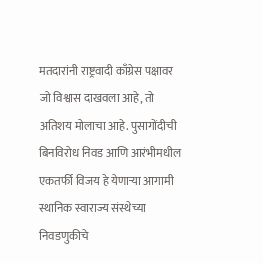मतदारांनी राष्ट्रवादी काँग्रेस पक्षावर जो विश्वास दाखवला आहे, तो अतिशय मोलाचा आहे. पुसागोंदीची बिनविरोध निवड आणि आरंभीमधील एकतर्फी विजय हे येणाऱ्या आगामी स्थानिक स्वाराज्य संस्थेच्या निवडणुकीचे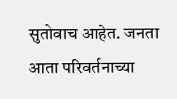सुतोवाच आहेत. जनता आता परिवर्तनाच्या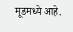मूडमध्ये आहे.